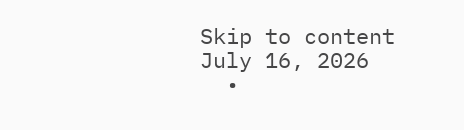Skip to content
July 16, 2026
  •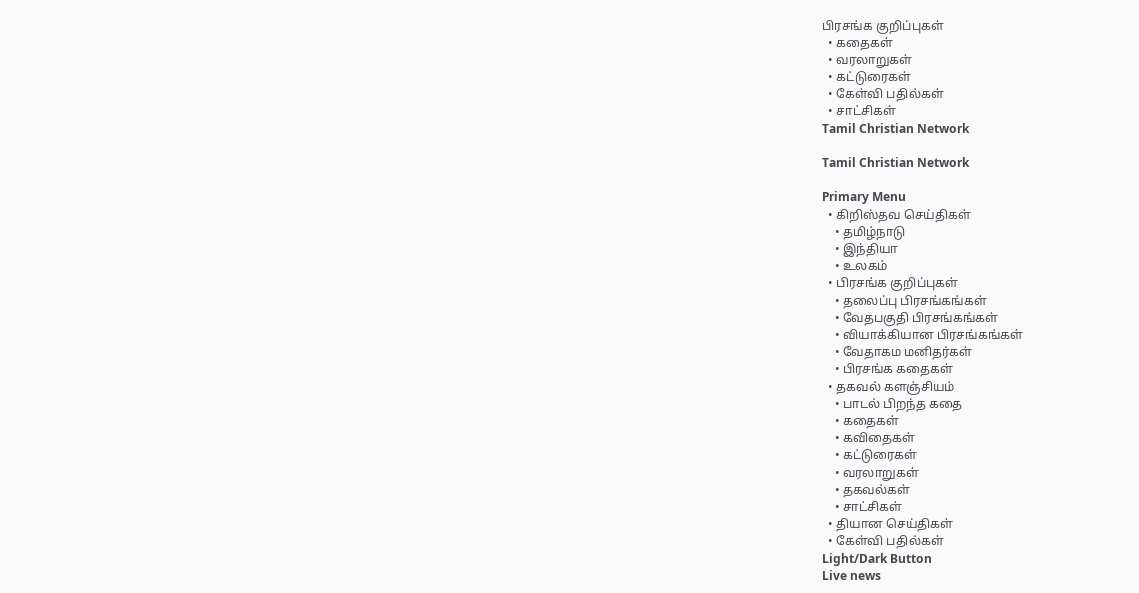பிரசங்க குறிப்புகள்
  • கதைகள்
  • வரலாறுகள்
  • கட்டுரைகள்
  • கேள்வி பதில்கள்
  • சாட்சிகள்
Tamil Christian Network

Tamil Christian Network

Primary Menu
  • கிறிஸ்தவ செய்திகள்
    • தமிழ்நாடு
    • இந்தியா
    • உலகம்
  • பிரசங்க குறிப்புகள்
    • தலைப்பு பிரசங்கங்கள்
    • வேதபகுதி பிரசங்கங்கள்
    • வியாக்கியான பிரசங்கங்கள்
    • வேதாகம மனிதர்கள்
    • பிரசங்க கதைகள்
  • தகவல் களஞ்சியம்
    • பாடல் பிறந்த கதை
    • கதைகள்
    • கவிதைகள்
    • கட்டுரைகள்
    • வரலாறுகள்
    • தகவல்கள்
    • சாட்சிகள்
  • தியான செய்திகள்
  • கேள்வி பதில்கள்
Light/Dark Button
Live news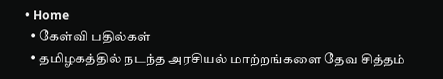• Home
  • கேள்வி பதில்கள்
  • தமிழகத்தில் நடந்த அரசியல் மாற்றங்களை தேவ சித்தம்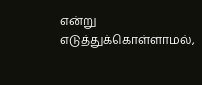என்று எடுத்துக்கொள்ளாமல்,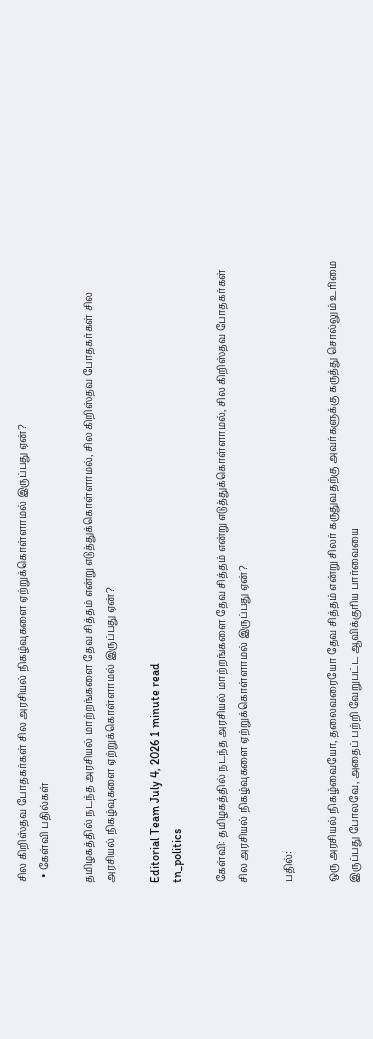சில கிறிஸ்தவ போதகர்கள் சில அரசியல் நிகழ்வுகளை ஏற்றுக்கொள்ளாமல் இருப்பது ஏன்?
  • கேள்வி பதில்கள்

தமிழகத்தில் நடந்த அரசியல் மாற்றங்களை தேவ சித்தம் என்று எடுத்துக்கொள்ளாமல், சில கிறிஸ்தவ போதகர்கள் சில அரசியல் நிகழ்வுகளை ஏற்றுக்கொள்ளாமல் இருப்பது ஏன்?

Editorial Team July 4, 2026 1 minute read
tn_politics

கேள்வி: தமிழகத்தில் நடந்த அரசியல் மாற்றங்களை தேவ சித்தம் என்று எடுத்துக்கொள்ளாமல், சில கிறிஸ்தவ போதகர்கள் சில அரசியல் நிகழ்வுகளை ஏற்றுக்கொள்ளாமல் இருப்பது ஏன்?

பதில்:

ஒரு அரசியல் நிகழ்வையோ, தலைவரையோ தேவ சித்தம் என்று சிலர் கருதுவதற்கு அவர்களுக்கு கருத்து சொல்லும் உரிமை இருப்பது போலவே, அதைப் பற்றி வேறுபட்ட ஆவிக்குரிய பார்வையை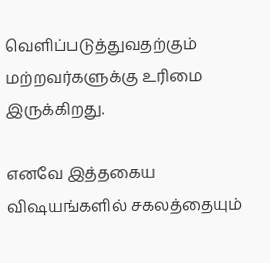வெளிப்படுத்துவதற்கும் மற்றவர்களுக்கு உரிமை இருக்கிறது.

எனவே இத்தகைய விஷயங்களில் சகலத்தையும்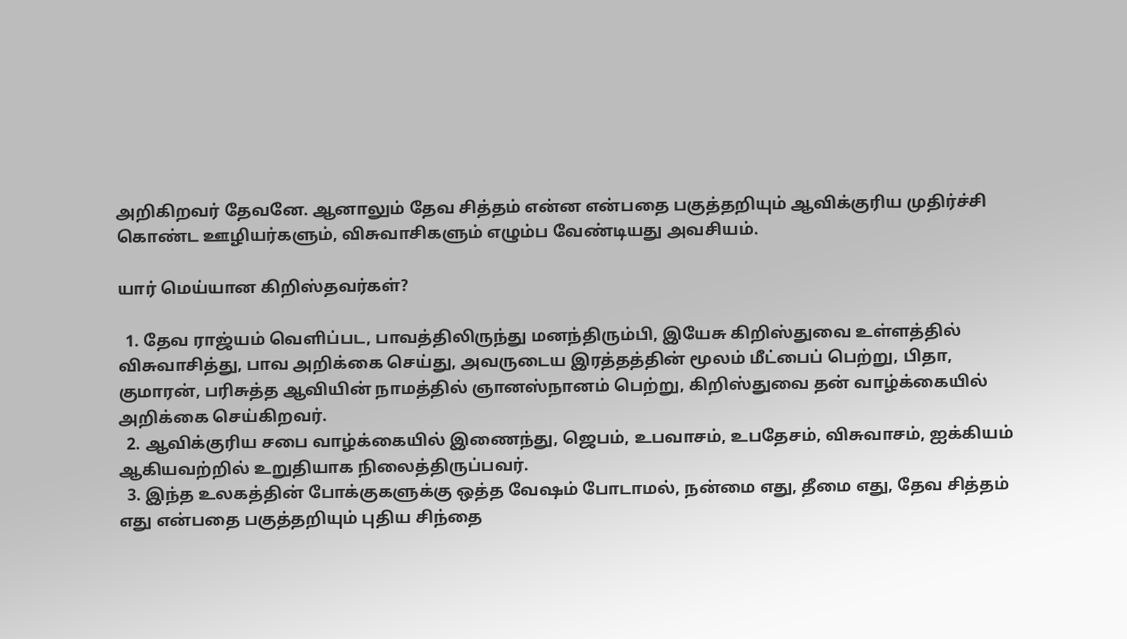அறிகிறவர் தேவனே. ஆனாலும் தேவ சித்தம் என்ன என்பதை பகுத்தறியும் ஆவிக்குரிய முதிர்ச்சி கொண்ட ஊழியர்களும், விசுவாசிகளும் எழும்ப வேண்டியது அவசியம்.

யார் மெய்யான கிறிஸ்தவர்கள்?

  1. தேவ ராஜ்யம் வெளிப்பட, பாவத்திலிருந்து மனந்திரும்பி, இயேசு கிறிஸ்துவை உள்ளத்தில் விசுவாசித்து, பாவ அறிக்கை செய்து, அவருடைய இரத்தத்தின் மூலம் மீட்பைப் பெற்று, பிதா, குமாரன், பரிசுத்த ஆவியின் நாமத்தில் ஞானஸ்நானம் பெற்று, கிறிஸ்துவை தன் வாழ்க்கையில் அறிக்கை செய்கிறவர்.
  2. ஆவிக்குரிய சபை வாழ்க்கையில் இணைந்து, ஜெபம், உபவாசம், உபதேசம், விசுவாசம், ஐக்கியம் ஆகியவற்றில் உறுதியாக நிலைத்திருப்பவர்.
  3. இந்த உலகத்தின் போக்குகளுக்கு ஒத்த வேஷம் போடாமல், நன்மை எது, தீமை எது, தேவ சித்தம் எது என்பதை பகுத்தறியும் புதிய சிந்தை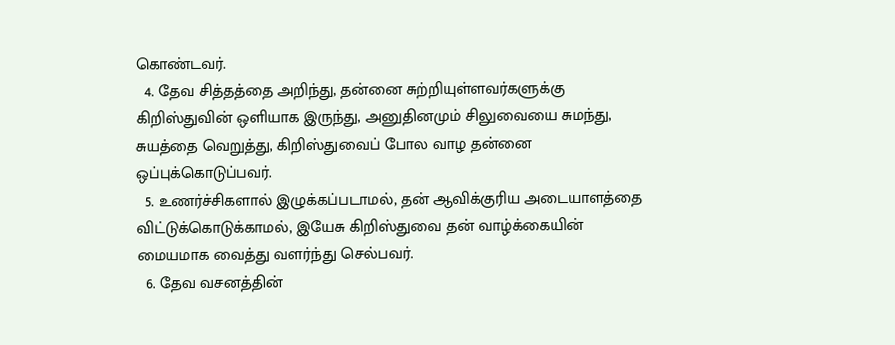கொண்டவர்.
  4. தேவ சித்தத்தை அறிந்து, தன்னை சுற்றியுள்ளவர்களுக்கு கிறிஸ்துவின் ஒளியாக இருந்து, அனுதினமும் சிலுவையை சுமந்து, சுயத்தை வெறுத்து, கிறிஸ்துவைப் போல வாழ தன்னை ஒப்புக்கொடுப்பவர்.
  5. உணர்ச்சிகளால் இழுக்கப்படாமல், தன் ஆவிக்குரிய அடையாளத்தை விட்டுக்கொடுக்காமல், இயேசு கிறிஸ்துவை தன் வாழ்க்கையின் மையமாக வைத்து வளர்ந்து செல்பவர்.
  6. தேவ வசனத்தின்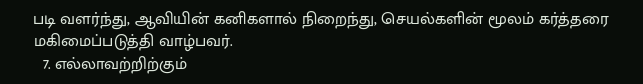படி வளர்ந்து, ஆவியின் கனிகளால் நிறைந்து, செயல்களின் மூலம் கர்த்தரை மகிமைப்படுத்தி வாழ்பவர்.
  7. எல்லாவற்றிற்கும்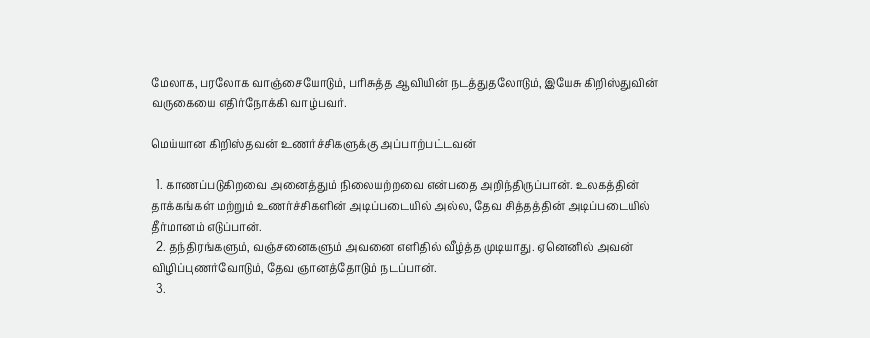மேலாக, பரலோக வாஞ்சையோடும், பரிசுத்த ஆவியின் நடத்துதலோடும், இயேசு கிறிஸ்துவின் வருகையை எதிர்நோக்கி வாழ்பவர்.

மெய்யான கிறிஸ்தவன் உணர்ச்சிகளுக்கு அப்பாற்பட்டவன்

  1. காணப்படுகிறவை அனைத்தும் நிலையற்றவை என்பதை அறிந்திருப்பான். உலகத்தின் தாக்கங்கள் மற்றும் உணர்ச்சிகளின் அடிப்படையில் அல்ல, தேவ சித்தத்தின் அடிப்படையில் தீர்மானம் எடுப்பான்.
  2. தந்திரங்களும், வஞ்சனைகளும் அவனை எளிதில் வீழ்த்த முடியாது. ஏனெனில் அவன் விழிப்புணர்வோடும், தேவ ஞானத்தோடும் நடப்பான்.
  3.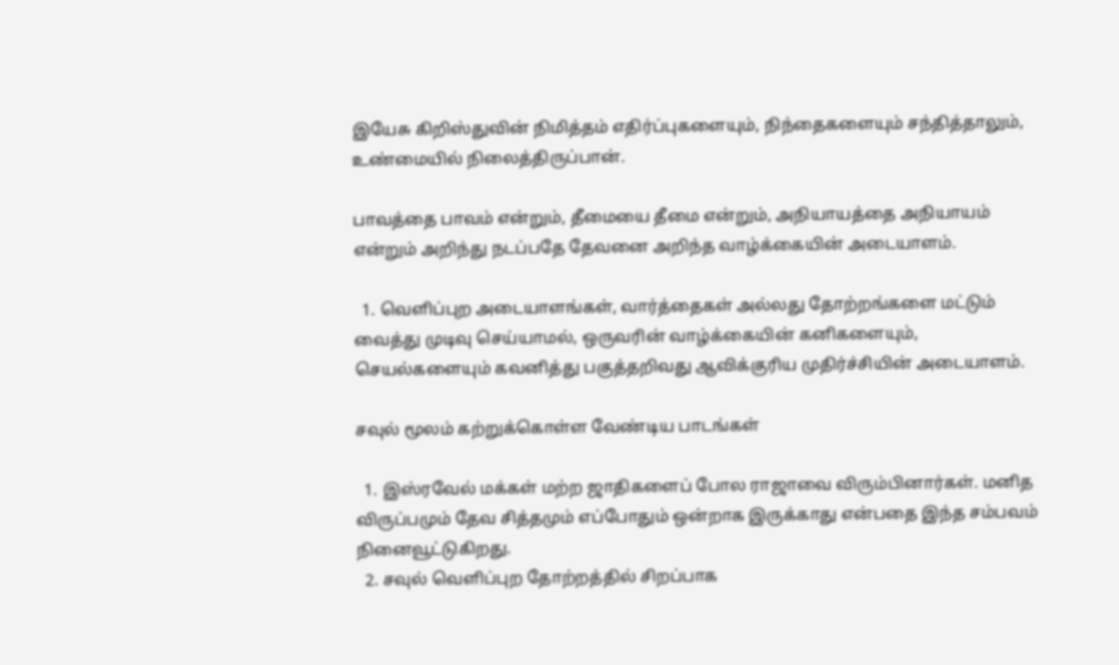இயேசு கிறிஸ்துவின் நிமித்தம் எதிர்ப்புகளையும், நிந்தைகளையும் சந்தித்தாலும், உண்மையில் நிலைத்திருப்பான்.

பாவத்தை பாவம் என்றும், தீமையை தீமை என்றும், அநியாயத்தை அநியாயம் என்றும் அறிந்து நடப்பதே தேவனை அறிந்த வாழ்க்கையின் அடையாளம்.

  1. வெளிப்புற அடையாளங்கள், வார்த்தைகள் அல்லது தோற்றங்களை மட்டும் வைத்து முடிவு செய்யாமல், ஒருவரின் வாழ்க்கையின் கனிகளையும், செயல்களையும் கவனித்து பகுத்தறிவது ஆவிக்குரிய முதிர்ச்சியின் அடையாளம்.

சவுல் மூலம் கற்றுக்கொள்ள வேண்டிய பாடங்கள்

  1. இஸ்ரவேல் மக்கள் மற்ற ஜாதிகளைப் போல ராஜாவை விரும்பினார்கள். மனித விருப்பமும் தேவ சித்தமும் எப்போதும் ஒன்றாக இருக்காது என்பதை இந்த சம்பவம் நினைவூட்டுகிறது.
  2. சவுல் வெளிப்புற தோற்றத்தில் சிறப்பாக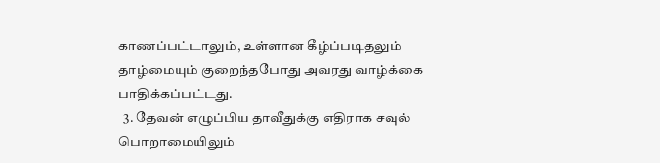காணப்பட்டாலும், உள்ளான கீழ்ப்படிதலும் தாழ்மையும் குறைந்தபோது அவரது வாழ்க்கை பாதிக்கப்பட்டது.
  3. தேவன் எழுப்பிய தாவீதுக்கு எதிராக சவுல் பொறாமையிலும்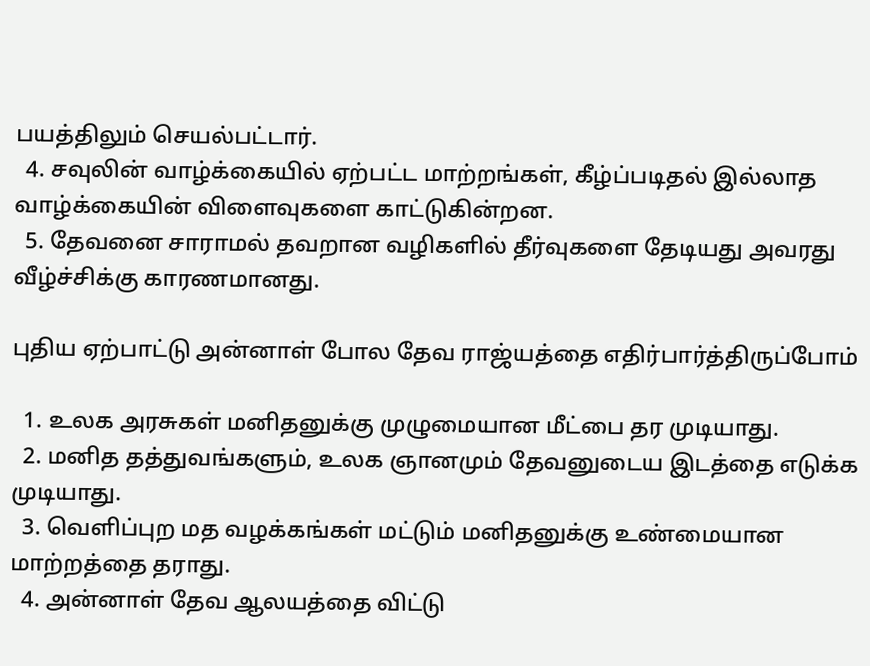பயத்திலும் செயல்பட்டார்.
  4. சவுலின் வாழ்க்கையில் ஏற்பட்ட மாற்றங்கள், கீழ்ப்படிதல் இல்லாத வாழ்க்கையின் விளைவுகளை காட்டுகின்றன.
  5. தேவனை சாராமல் தவறான வழிகளில் தீர்வுகளை தேடியது அவரது வீழ்ச்சிக்கு காரணமானது.

புதிய ஏற்பாட்டு அன்னாள் போல தேவ ராஜ்யத்தை எதிர்பார்த்திருப்போம்

  1. உலக அரசுகள் மனிதனுக்கு முழுமையான மீட்பை தர முடியாது.
  2. மனித தத்துவங்களும், உலக ஞானமும் தேவனுடைய இடத்தை எடுக்க முடியாது.
  3. வெளிப்புற மத வழக்கங்கள் மட்டும் மனிதனுக்கு உண்மையான மாற்றத்தை தராது.
  4. அன்னாள் தேவ ஆலயத்தை விட்டு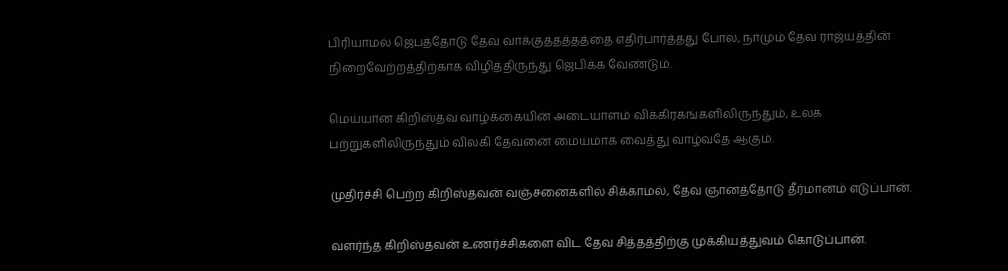பிரியாமல் ஜெபத்தோடு தேவ வாக்குத்தத்தத்தை எதிர்பார்த்தது போல, நாமும் தேவ ராஜ்யத்தின் நிறைவேற்றத்திற்காக விழித்திருந்து ஜெபிக்க வேண்டும்.

மெய்யான கிறிஸ்தவ வாழ்க்கையின் அடையாளம் விக்கிரகங்களிலிருந்தும், உலக பற்றுகளிலிருந்தும் விலகி தேவனை மையமாக வைத்து வாழ்வதே ஆகும்.

முதிர்ச்சி பெற்ற கிறிஸ்தவன் வஞ்சனைகளில் சிக்காமல், தேவ ஞானத்தோடு தீர்மானம் எடுப்பான்.

வளர்ந்த கிறிஸ்தவன் உணர்ச்சிகளை விட தேவ சித்தத்திற்கு முக்கியத்துவம் கொடுப்பான்.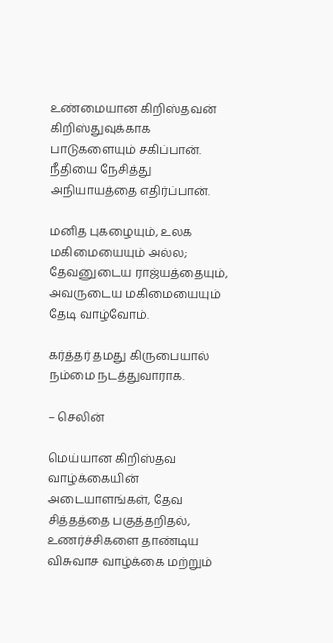உண்மையான கிறிஸ்தவன் கிறிஸ்துவுக்காக பாடுகளையும் சகிப்பான். நீதியை நேசித்து அநியாயத்தை எதிர்ப்பான்.

மனித புகழையும், உலக மகிமையையும் அல்ல; தேவனுடைய ராஜ்யத்தையும், அவருடைய மகிமையையும் தேடி வாழ்வோம்.

கர்த்தர் தமது கிருபையால் நம்மை நடத்துவாராக.

– செலின்

மெய்யான கிறிஸ்தவ வாழ்க்கையின் அடையாளங்கள், தேவ சித்தத்தை பகுத்தறிதல், உணர்ச்சிகளை தாண்டிய விசுவாச வாழ்க்கை மற்றும்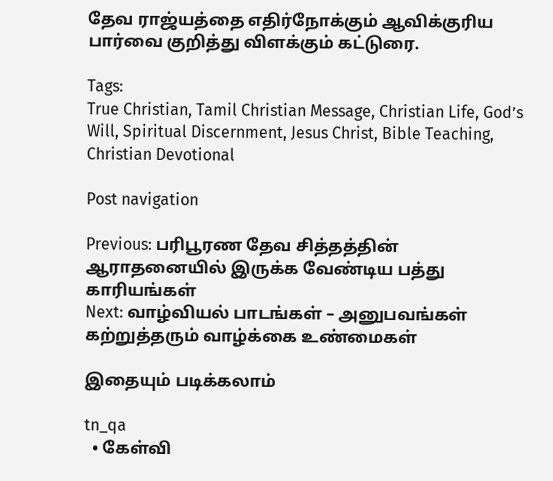தேவ ராஜ்யத்தை எதிர்நோக்கும் ஆவிக்குரிய பார்வை குறித்து விளக்கும் கட்டுரை.

Tags:
True Christian, Tamil Christian Message, Christian Life, God’s Will, Spiritual Discernment, Jesus Christ, Bible Teaching, Christian Devotional

Post navigation

Previous: பரிபூரண தேவ சித்தத்தின் ஆராதனையில் இருக்க வேண்டிய பத்து காரியங்கள்
Next: வாழ்வியல் பாடங்கள் – அனுபவங்கள் கற்றுத்தரும் வாழ்க்கை உண்மைகள்

இதையும் படிக்கலாம்

tn_qa
  • கேள்வி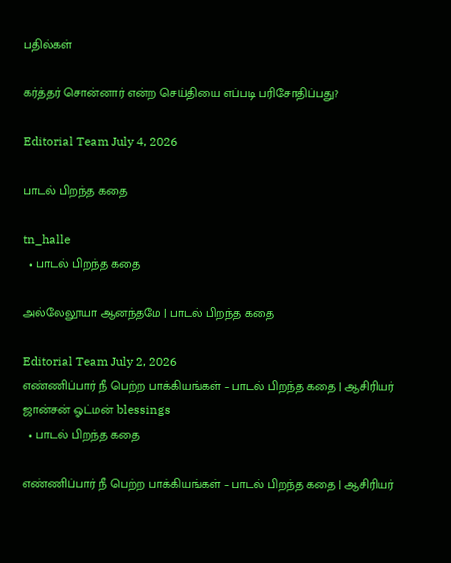பதில்கள்

கர்த்தர் சொன்னார் என்ற செய்தியை எப்படி பரிசோதிப்பது?

Editorial Team July 4, 2026

பாடல் பிறந்த கதை

tn_halle
  • பாடல் பிறந்த கதை

அல்லேலூயா ஆனந்தமே | பாடல் பிறந்த கதை

Editorial Team July 2, 2026
எண்ணிப்பார் நீ பெற்ற பாக்கியங்கள் – பாடல் பிறந்த கதை | ஆசிரியர் ஜான்சன் ஓட்மன் blessings
  • பாடல் பிறந்த கதை

எண்ணிப்பார் நீ பெற்ற பாக்கியங்கள் – பாடல் பிறந்த கதை | ஆசிரியர்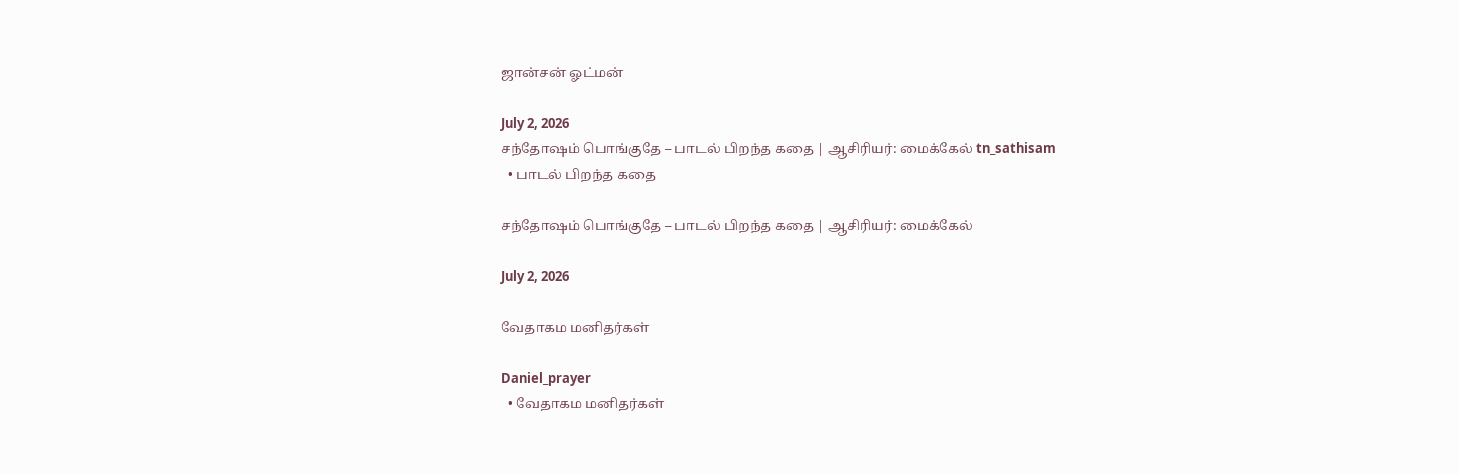ஜான்சன் ஓட்மன்

July 2, 2026
சந்தோஷம் பொங்குதே – பாடல் பிறந்த கதை | ஆசிரியர்: மைக்கேல் tn_sathisam
  • பாடல் பிறந்த கதை

சந்தோஷம் பொங்குதே – பாடல் பிறந்த கதை | ஆசிரியர்: மைக்கேல்

July 2, 2026

வேதாகம மனிதர்கள்

Daniel_prayer
  • வேதாகம மனிதர்கள்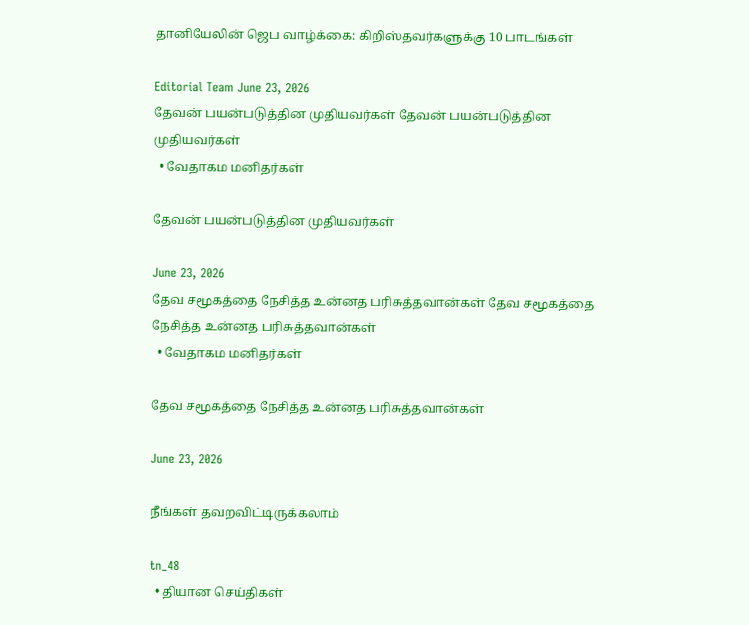தானியேலின் ஜெப வாழ்க்கை: கிறிஸ்தவர்களுக்கு 10 பாடங்கள்

Editorial Team June 23, 2026
தேவன் பயன்படுத்தின முதியவர்கள் தேவன் பயன்படுத்தின முதியவர்கள்
  • வேதாகம மனிதர்கள்

தேவன் பயன்படுத்தின முதியவர்கள்

June 23, 2026
தேவ சமூகத்தை நேசித்த உன்னத பரிசுத்தவான்கள் தேவ சமூகத்தை நேசித்த உன்னத பரிசுத்தவான்கள்
  • வேதாகம மனிதர்கள்

தேவ சமூகத்தை நேசித்த உன்னத பரிசுத்தவான்கள்

June 23, 2026

நீங்கள் தவறவிட்டிருக்கலாம்

tn_48
  • தியான செய்திகள்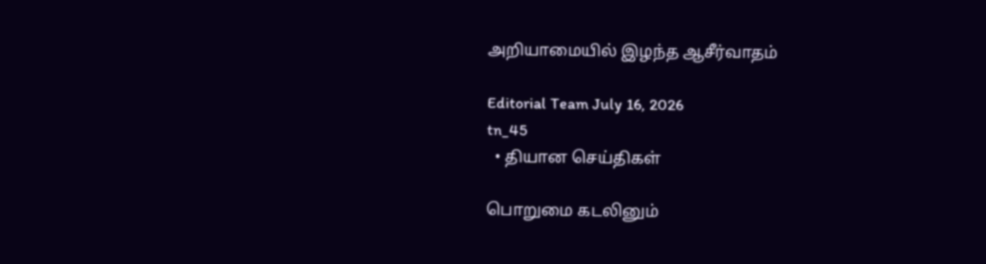அறியாமையில் இழந்த ஆசீர்வாதம்

Editorial Team July 16, 2026
tn_45
  • தியான செய்திகள்

பொறுமை கடலினும்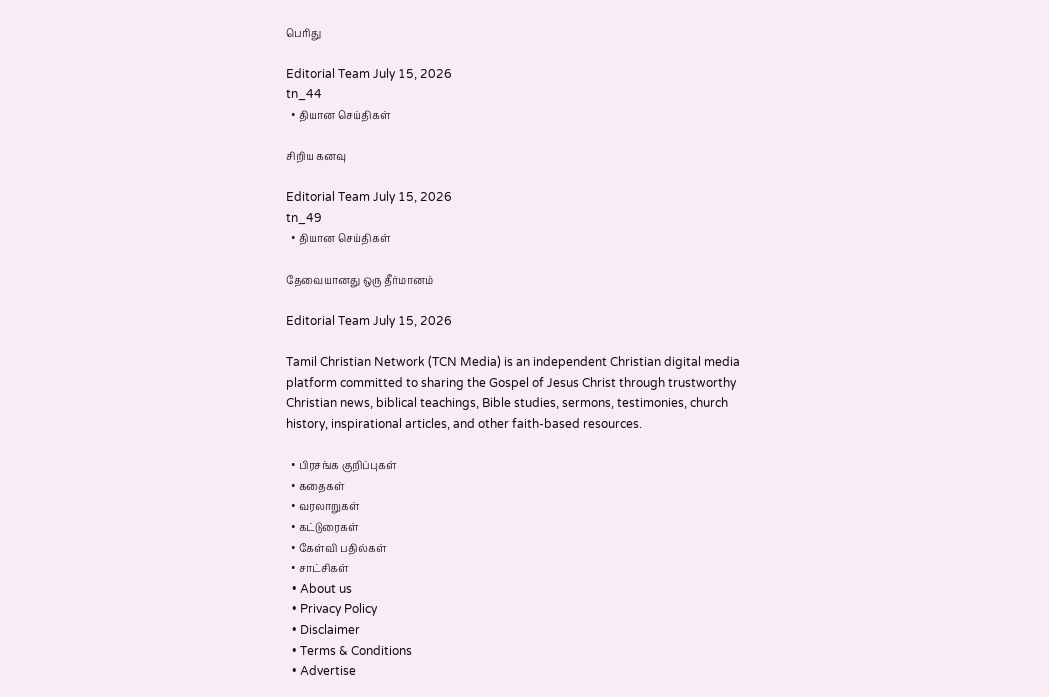பெரிது

Editorial Team July 15, 2026
tn_44
  • தியான செய்திகள்

சிறிய கனவு

Editorial Team July 15, 2026
tn_49
  • தியான செய்திகள்

தேவையானது ஒரு தீர்மானம்

Editorial Team July 15, 2026

Tamil Christian Network (TCN Media) is an independent Christian digital media platform committed to sharing the Gospel of Jesus Christ through trustworthy Christian news, biblical teachings, Bible studies, sermons, testimonies, church history, inspirational articles, and other faith-based resources.

  • பிரசங்க குறிப்புகள்
  • கதைகள்
  • வரலாறுகள்
  • கட்டுரைகள்
  • கேள்வி பதில்கள்
  • சாட்சிகள்
  • About us
  • Privacy Policy
  • Disclaimer
  • Terms & Conditions
  • Advertise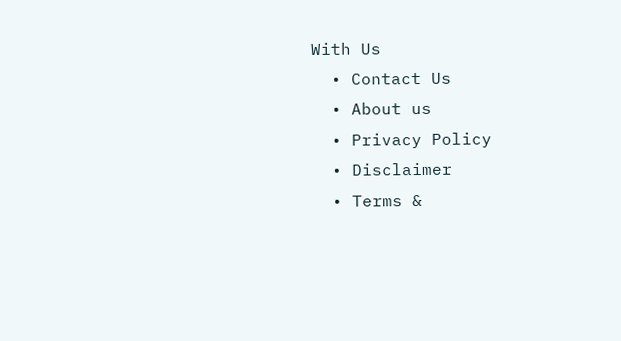With Us
  • Contact Us
  • About us
  • Privacy Policy
  • Disclaimer
  • Terms &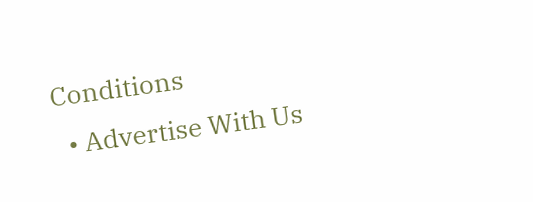Conditions
  • Advertise With Us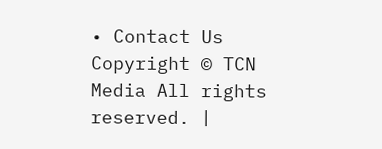• Contact Us
Copyright © TCN Media All rights reserved. |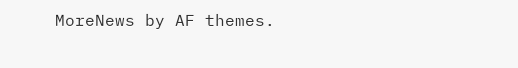MoreNews by AF themes.